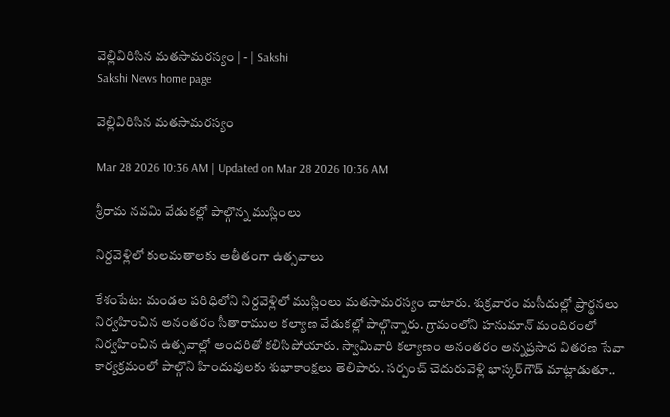వెల్లివిరిసిన మతసామరస్యం | - | Sakshi
Sakshi News home page

వెల్లివిరిసిన మతసామరస్యం

Mar 28 2026 10:36 AM | Updated on Mar 28 2026 10:36 AM

శ్రీరామ నవమి వేడుకల్లో పాల్గొన్న ముస్లింలు

నిర్దవెళ్లిలో కులమతాలకు అతీతంగా ఉత్సవాలు

కేశంపేట: మండల పరిధిలోని నిర్దవెళ్లిలో ముస్లింలు మతసామరస్యం చాటారు. శుక్రవారం మసీదుల్లో ప్రార్థనలు నిర్వహించిన అనంతరం సీతారాముల కల్యాణ వేడుకల్లో పాల్గొన్నారు. గ్రామంలోని హనుమాన్‌ మందిరంలో నిర్వహించిన ఉత్సవాల్లో అందరితో కలిసిపోయారు. స్వామివారి కల్యాణం అనంతరం అన్నప్రసాద వితరణ సేవా కార్యక్రమంలో పాల్గొని హిందువులకు శుభాకాంక్షలు తెలిపారు. సర్పంచ్‌ చెదురువెళ్లి భాస్కర్‌గౌడ్‌ మాట్లాడుతూ..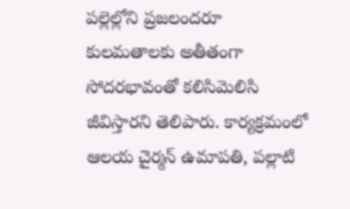పల్లెల్లోని ప్రజలందరూ కులమతాలకు అతీతంగా సోదరభావంతో కలిసిమెలిసి జీవిస్తారని తెలిపారు. కార్యక్రమంలో ఆలయ చైర్మన్‌ ఉమాపతి, పల్లాటి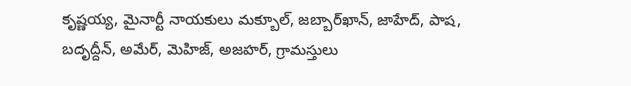కృష్ణయ్య, మైనార్టీ నాయకులు మక్బూల్‌, జబ్బార్‌ఖాన్‌, జాహేద్‌, పాష, బదృద్దీన్‌, అమేర్‌, మెహిజ్‌, అజహర్‌, గ్రామస్తులు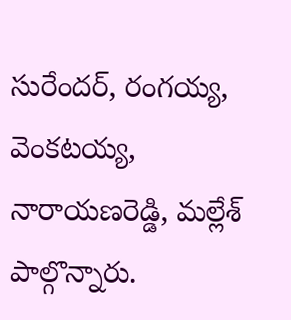సురేందర్‌, రంగయ్య, వెంకటయ్య, నారాయణరెడ్డి, మల్లేశ్‌ పాల్గొన్నారు.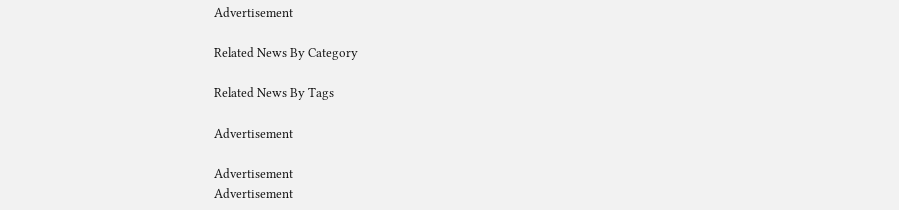Advertisement

Related News By Category

Related News By Tags

Advertisement

Advertisement
Advertisement